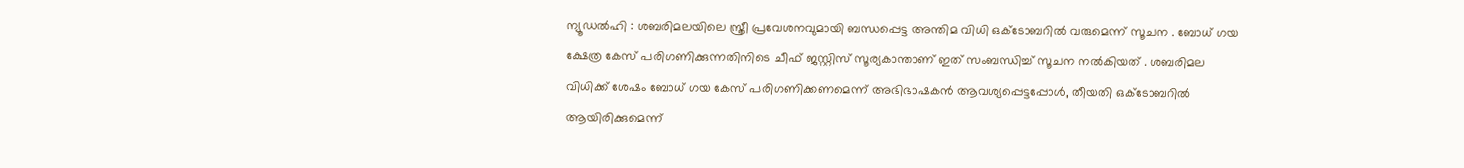ന്യൂഡൽഹി : ശബരിമലയിലെ സ്ത്രീ പ്രവേശനവുമായി ബന്ധപ്പെട്ട അന്തിമ വിധി ഒക്ടോബറിൽ വരുമെന്ന് സൂചന . ബോധ് ഗയ ക്ഷേത്ര കേസ് പരിഗണിക്കുന്നതിനിടെ ചീഫ് ജസ്റ്റിസ് സൂര്യകാന്താണ് ഇത് സംബന്ധിച്ച് സൂചന നൽകിയത് . ശബരിമല വിധിക്ക് ശേഷം ബോധ് ഗയ കേസ് പരിഗണിക്കണമെന്ന് അഭിഭാഷകൻ ആവശ്യപ്പെട്ടപ്പോൾ, തീയതി ഒക്ടോബറിൽ ആയിരിക്കുമെന്ന്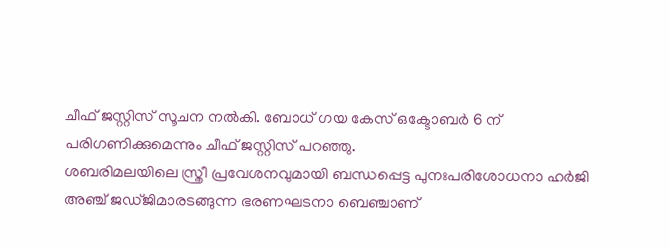ചീഫ് ജസ്റ്റിസ് സൂചന നൽകി. ബോധ് ഗയ കേസ് ഒക്ടോബർ 6 ന് പരിഗണിക്കുമെന്നും ചീഫ് ജസ്റ്റിസ് പറഞ്ഞു.
ശബരിമലയിലെ സ്ത്രീ പ്രവേശനവുമായി ബന്ധപ്പെട്ട പുനഃപരിശോധനാ ഹർജി അഞ്ച് ജഡ്ജിമാരടങ്ങുന്ന ഭരണഘടനാ ബെഞ്ചാണ്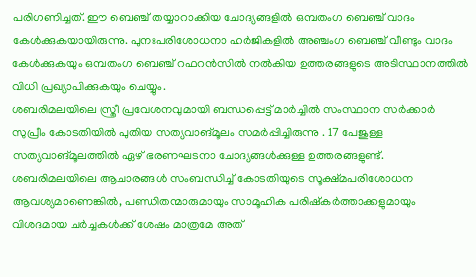പരിഗണിച്ചത്. ഈ ബെഞ്ച് തയ്യാറാക്കിയ ചോദ്യങ്ങളിൽ ഒമ്പതംഗ ബെഞ്ച് വാദം കേൾക്കുകയായിരുന്നു. പുനഃപരിശോധനാ ഹർജികളിൽ അഞ്ചംഗ ബെഞ്ച് വീണ്ടും വാദം കേൾക്കുകയും ഒമ്പതംഗ ബെഞ്ച് റഫറൻസിൽ നൽകിയ ഉത്തരങ്ങളുടെ അടിസ്ഥാനത്തിൽ വിധി പ്രഖ്യാപിക്കുകയും ചെയ്യും.
ശബരിമലയിലെ സ്ത്രീ പ്രവേശനവുമായി ബന്ധപ്പെട്ട് മാർച്ചിൽ സംസ്ഥാന സർക്കാർ സുപ്രീം കോടതിയിൽ പുതിയ സത്യവാങ്മൂലം സമർപ്പിച്ചിരുന്നു . 17 പേജുള്ള സത്യവാങ്മൂലത്തിൽ ഏഴ് ഭരണഘടനാ ചോദ്യങ്ങൾക്കുള്ള ഉത്തരങ്ങളുണ്ട്. ശബരിമലയിലെ ആചാരങ്ങൾ സംബന്ധിച്ച് കോടതിയുടെ സൂക്ഷ്മപരിശോധന ആവശ്യമാണെങ്കിൽ, പണ്ഡിതന്മാരുമായും സാമൂഹിക പരിഷ്കർത്താക്കളുമായും വിശദമായ ചർച്ചകൾക്ക് ശേഷം മാത്രമേ അത്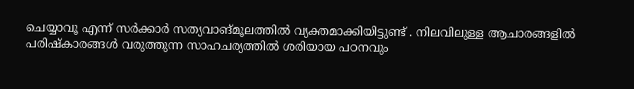ചെയ്യാവൂ എന്ന് സർക്കാർ സത്യവാങ്മൂലത്തിൽ വ്യക്തമാക്കിയിട്ടുണ്ട് . നിലവിലുള്ള ആചാരങ്ങളിൽ പരിഷ്കാരങ്ങൾ വരുത്തുന്ന സാഹചര്യത്തിൽ ശരിയായ പഠനവും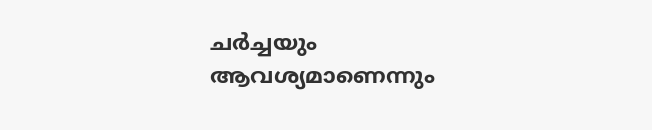ചർച്ചയും ആവശ്യമാണെന്നും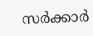സർക്കാർ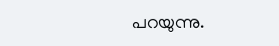പറയുന്നു.